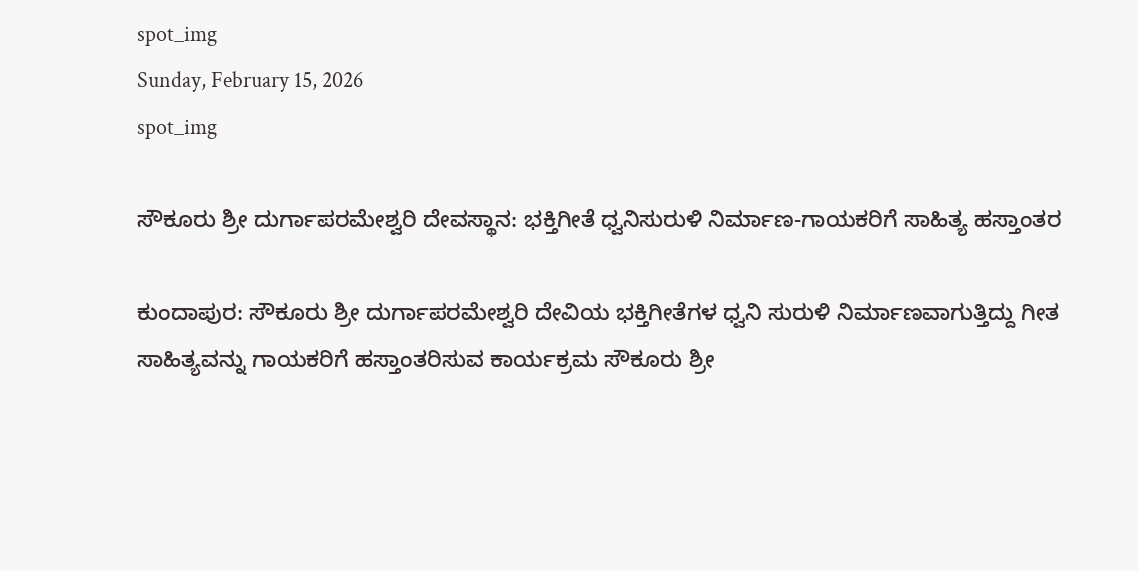spot_img
Sunday, February 15, 2026
spot_img

ಸೌಕೂರು ಶ್ರೀ ದುರ್ಗಾಪರಮೇಶ್ವರಿ ದೇವಸ್ಥಾನ: ಭಕ್ತಿಗೀತೆ ಧ್ವನಿಸುರುಳಿ ನಿರ್ಮಾಣ-ಗಾಯಕರಿಗೆ ಸಾಹಿತ್ಯ ಹಸ್ತಾಂತರ

ಕುಂದಾಪುರ: ಸೌಕೂರು ಶ್ರೀ ದುರ್ಗಾಪರಮೇಶ್ವರಿ ದೇವಿಯ ಭಕ್ತಿಗೀತೆಗಳ ಧ್ವನಿ ಸುರುಳಿ ನಿರ್ಮಾಣವಾಗುತ್ತಿದ್ದು ಗೀತ ಸಾಹಿತ್ಯವನ್ನು ಗಾಯಕರಿಗೆ ಹಸ್ತಾಂತರಿಸುವ ಕಾರ್ಯಕ್ರಮ ಸೌಕೂರು ಶ್ರೀ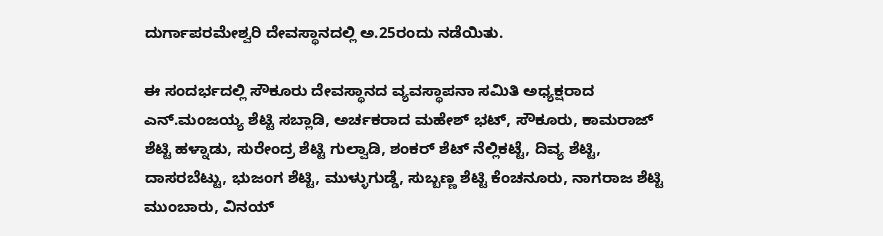ದುರ್ಗಾಪರಮೇಶ್ವರಿ ದೇವಸ್ಥಾನದಲ್ಲಿ ಅ.25ರಂದು ನಡೆಯಿತು.

ಈ ಸಂದರ್ಭದಲ್ಲಿ ಸೌಕೂರು ದೇವಸ್ಥಾನದ ವ್ಯವಸ್ಥಾಪನಾ ಸಮಿತಿ ಅಧ್ಯಕ್ಷರಾದ ಎನ್.ಮಂಜಯ್ಯ ಶೆಟ್ಟಿ ಸಬ್ಲಾಡಿ, ಅರ್ಚಕರಾದ ಮಹೇಶ್ ಭಟ್, ಸೌಕೂರು, ಕಾಮರಾಜ್ ಶೆಟ್ಟಿ ಹಳ್ನಾಡು, ಸುರೇಂದ್ರ ಶೆಟ್ಟಿ ಗುಲ್ವಾಡಿ, ಶಂಕರ್ ಶೆಟ್ ನೆಲ್ಲಿಕಟ್ಟೆ, ದಿವ್ಯ ಶೆಟ್ಟಿ, ದಾಸರಬೆಟ್ಟು, ಭುಜಂಗ ಶೆಟ್ಟಿ, ಮುಳ್ಳುಗುಡ್ಡೆ, ಸುಬ್ಬಣ್ಣ ಶೆಟ್ಟಿ ಕೆಂಚನೂರು, ನಾಗರಾಜ ಶೆಟ್ಟಿ ಮುಂಬಾರು, ವಿನಯ್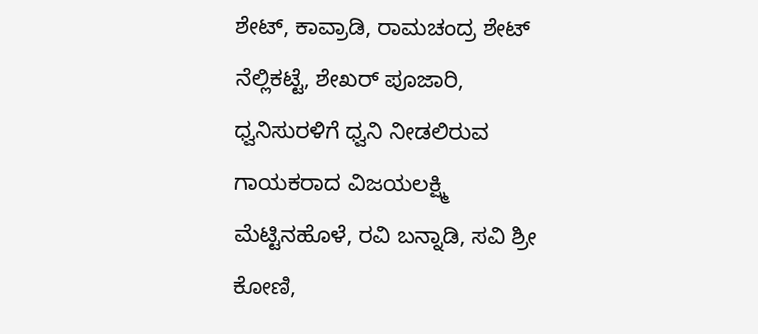ಶೇಟ್, ಕಾವ್ರಾಡಿ, ರಾಮಚಂದ್ರ ಶೇಟ್ ನೆಲ್ಲಿಕಟ್ಟೆ, ಶೇಖರ್ ಪೂಜಾರಿ, ಧ್ವನಿಸುರಳಿಗೆ ಧ್ವನಿ ನೀಡಲಿರುವ ಗಾಯಕರಾದ ವಿಜಯಲಕ್ಷ್ಮಿ ಮೆಟ್ಟಿನಹೊಳೆ, ರವಿ ಬನ್ನಾಡಿ, ಸವಿ ಶ್ರೀ ಕೋಣಿ,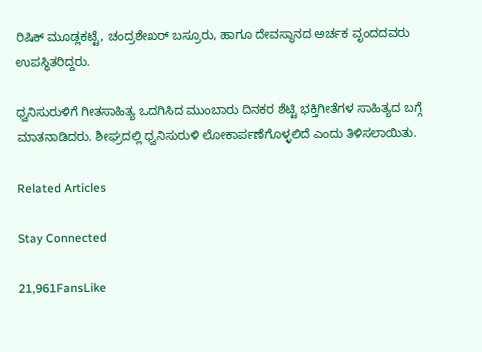ರಿಷಿಕ್ ಮೂಡ್ಲಕಟ್ಟೆ, ಚಂದ್ರಶೇಖರ್ ಬಸ್ರೂರು, ಹಾಗೂ ದೇವಸ್ಥಾನದ ಅರ್ಚಕ ವೃಂದದವರು ಉಪಸ್ಥಿತರಿದ್ದರು.

ಧ್ವನಿಸುರುಳಿಗೆ ಗೀತಸಾಹಿತ್ಯ ಒದಗಿಸಿದ ಮುಂಬಾರು ದಿನಕರ ಶೆಟ್ಟಿ ಭಕ್ತಿಗೀತೆಗಳ ಸಾಹಿತ್ಯದ ಬಗ್ಗೆ ಮಾತನಾಡಿದರು. ಶೀಘ್ರದಲ್ಲಿ ಧ್ವನಿಸುರುಳಿ ಲೋಕಾರ್ಪಣೆಗೊಳ್ಳಲಿದೆ ಎಂದು ತಿಳಿಸಲಾಯಿತು.

Related Articles

Stay Connected

21,961FansLike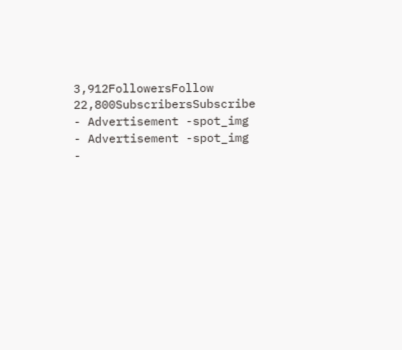3,912FollowersFollow
22,800SubscribersSubscribe
- Advertisement -spot_img
- Advertisement -spot_img
-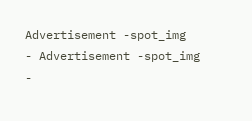Advertisement -spot_img
- Advertisement -spot_img
-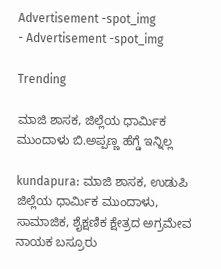Advertisement -spot_img
- Advertisement -spot_img

Trending

ಮಾಜಿ ಶಾಸಕ, ಜಿಲ್ಲೆಯ ಧಾರ್ಮಿಕ ಮುಂದಾಳು ಬಿ.ಅಪ್ಪಣ್ಣ ಹೆಗ್ಡೆ ಇನ್ನಿಲ್ಲ

kundapura: ಮಾಜಿ ಶಾಸಕ, ಉಡುಪಿ ಜಿಲ್ಲೆಯ ಧಾರ್ಮಿಕ ಮುಂದಾಳು, ಸಾಮಾಜಿಕ, ಶೈಕ್ಷಣಿಕ ಕ್ಷೇತ್ರದ ಅಗ್ರಮೇವ ನಾಯಕ ಬಸ್ರೂರು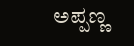ಅಪ್ಪಣ್ಣ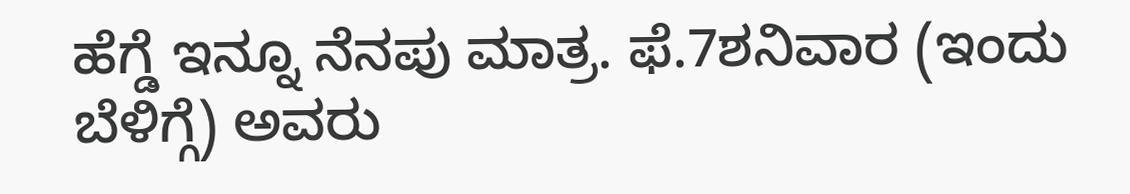ಹೆಗ್ಡೆ ಇನ್ನೂ ನೆನಪು ಮಾತ್ರ. ಫೆ.7ಶನಿವಾರ (ಇಂದು ಬೆಳಿಗ್ಗೆ) ಅವರು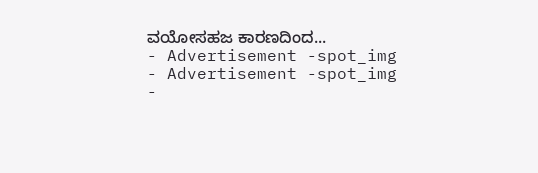ವಯೋಸಹಜ ಕಾರಣದಿಂದ...
- Advertisement -spot_img
- Advertisement -spot_img
-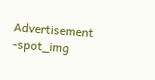Advertisement -spot_img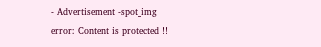- Advertisement -spot_img
error: Content is protected !!